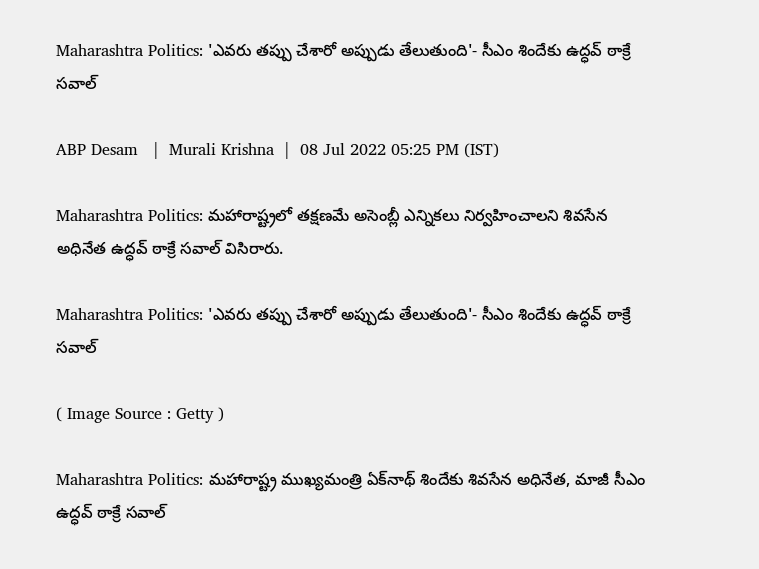Maharashtra Politics: 'ఎవరు తప్పు చేశారో అప్పుడు తేలుతుంది'- సీఎం శిందేకు ఉద్ధవ్ ఠాక్రే సవాల్

ABP Desam   |  Murali Krishna  |  08 Jul 2022 05:25 PM (IST)

Maharashtra Politics: మహారాష్ట్రలో తక్షణమే అసెంబ్లీ ఎన్నికలు నిర్వహించాలని శివసేన అధినేత ఉద్ధవ్ ఠాక్రే సవాల్ విసిరారు.

Maharashtra Politics: 'ఎవరు తప్పు చేశారో అప్పుడు తేలుతుంది'- సీఎం శిందేకు ఉద్ధవ్ ఠాక్రే సవాల్

( Image Source : Getty )

Maharashtra Politics: మహారాష్ట్ర ముఖ్యమంత్రి ఏక్‌నాథ్‌ శిందేకు శివసేన అధినేత, మాజీ సీఎం ఉద్ధవ్ ఠాక్రే సవాల్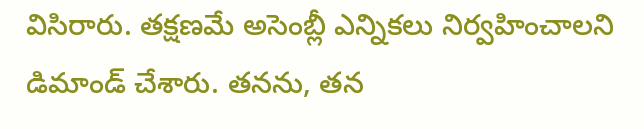విసిరారు. తక్షణమే అసెంబ్లీ ఎన్నికలు నిర్వహించాలని డిమాండ్ చేశారు. తనను, తన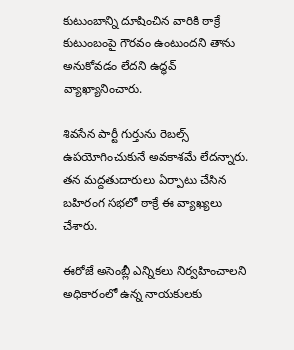కుటుంబాన్ని దూషించిన వారికి ఠాక్రే కుటుంబంపై గౌరవం ఉంటుందని తాను అనుకోవడం లేదని ఉద్ధవ్ వ్యాఖ్యానించారు.

శివసేన పార్టీ గుర్తును రెబల్స్ ఉపయోగించుకునే అవకాశమే లేదన్నారు. త‌న మ‌ద్ద‌తుదారులు ఏర్పాటు చేసిన బ‌హిరంగ స‌భ‌లో ఠాక్రే ఈ వ్యాఖ్యలు చేశారు.

ఈరోజే అసెంబ్లీ ఎన్నిక‌లు నిర్వ‌హించాల‌ని అధికారంలో ఉన్న నాయ‌కుల‌కు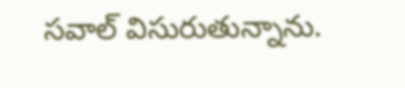స‌వాల్ విసురుతున్నాను.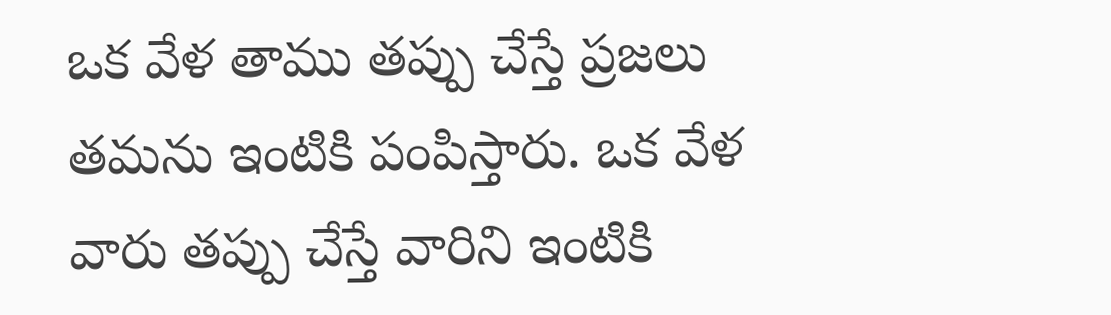ఒక వేళ తాము త‌ప్పు చేస్తే ప్ర‌జ‌లు త‌మ‌ను ఇంటికి పంపిస్తారు. ఒక వేళ వారు త‌ప్పు చేస్తే వారిని ఇంటికి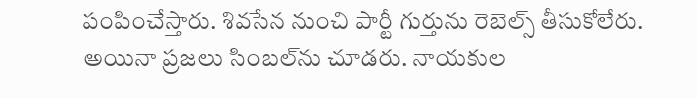పంపించేస్తారు. శివ‌సేన నుంచి పార్టీ గుర్తును రెబెల్స్ తీసుకోలేరు. అయినా ప్ర‌జ‌లు సింబ‌ల్‌ను చూడ‌రు. నాయ‌కుల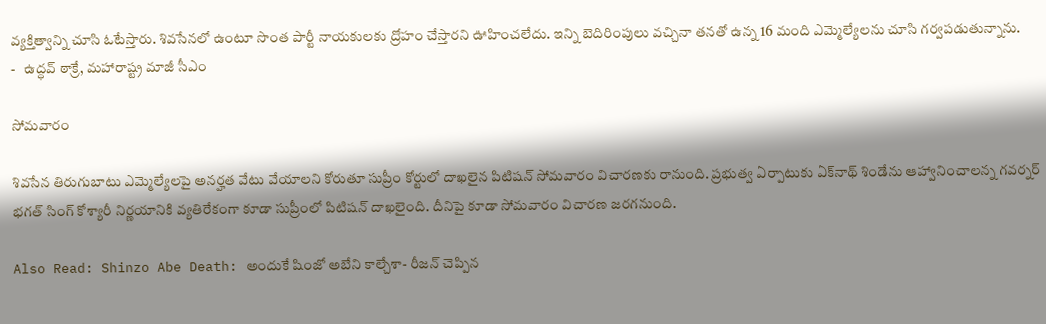వ్య‌క్తిత్వాన్ని చూసి ఓటేస్తారు. శివ‌సేన‌లో ఉంటూ సొంత పార్టీ నాయ‌కుల‌కు ద్రోహం చేస్తార‌ని ఊహించ‌లేదు. ఇన్ని బెదిరింపులు వ‌చ్చినా త‌న‌తో ఉన్న 16 మంది ఎమ్మెల్యేల‌ను చూసి గ‌ర్వ‌ప‌డుతున్నాను.                                                      -   ఉద్ధవ్ ఠాక్రే, మహారాష్ట్ర మాజీ సీఎం

సోమవారం

శివ‌సేన తిరుగుబాటు ఎమ్మెల్యేల‌పై అన‌ర్హ‌త వేటు వేయాల‌ని కోరుతూ సుప్రీం కోర్టులో దాఖ‌లైన పిటిష‌న్ సోమ‌వారం విచార‌ణ‌కు రానుంది. ప్ర‌భుత్వ ఏర్పాటుకు ఏక్‌నాథ్ శిండేను ఆహ్వానించాల‌న్న గ‌వ‌ర్న‌ర్ భ‌గ‌త్ సింగ్ కోశ్యారీ నిర్ణ‌యానికి వ్య‌తిరేకంగా కూడా సుప్రీంలో పిటిష‌న్ దాఖ‌లైంది. దీనిపై కూడా సోమ‌వారం విచార‌ణ జ‌ర‌గ‌నుంది.

Also Read: Shinzo Abe Death: అందుకే షింజో అబేని కాల్చేశా- రీజన్ చెప్పిన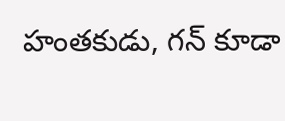హంతకుడు, గన్ కూడా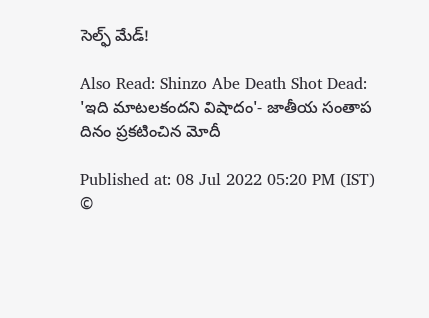సెల్ఫ్ మేడ్!

Also Read: Shinzo Abe Death Shot Dead: 'ఇది మాటలకందని విషాదం'- జాతీయ సంతాప దినం ప్రకటించిన మోదీ

Published at: 08 Jul 2022 05:20 PM (IST)
©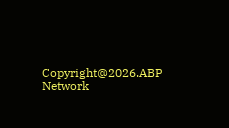Copyright@2026.ABP Network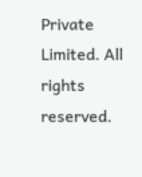Private Limited. All rights reserved.